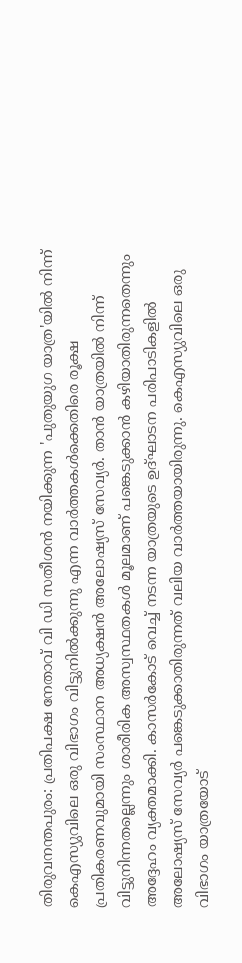തിരുവനന്തപുരം: പ്രതിപക്ഷ നേതാവ് വി ഡി സതീശൻ നയിക്കുന്ന 'പുതുയുഗ യാത്ര'യിൽ നിന്ന് കെഎസ്യുവിലെ ഒരു വിഭാഗം വിട്ടുനിൽക്കുന്നു എന്ന വാർത്തകൾക്കെതിരെ രൂക്ഷ പ്രതികരണവുമായി സംസ്ഥാന അധ്യക്ഷൻ അലോഷ്യസ് സേവ്യർ. താൻ യാത്രയിൽ നിന്ന് വിട്ടുനിന്നതല്ലെന്നും ശാരീരിക അസ്വസ്ഥതകൾ മൂലമാണ് പങ്കെടുക്കാൻ കഴിയാതിരുന്നതെന്നും അദ്ദേഹം വ്യക്തമാക്കി. കാസർകോട് വെച്ച് നടന്ന യാത്രയുടെ ഉദ്ഘാടന പരിപാടികളിൽ അലോഷ്യസ് സേവ്യർ പങ്കെടുക്കാതിരുന്നത് വലിയ വാർത്തയായിരുന്നു. കെഎസ്യുവിലെ ഒരു വിഭാഗം യാത്രയോട്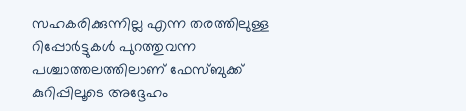സഹകരിക്കുന്നില്ല എന്ന തരത്തിലുള്ള റിപ്പോർട്ടുകൾ പുറത്തുവന്ന പശ്ചാത്തലത്തിലാണ് ഫേസ്ബുക്ക് കുറിപ്പിലൂടെ അദ്ദേഹം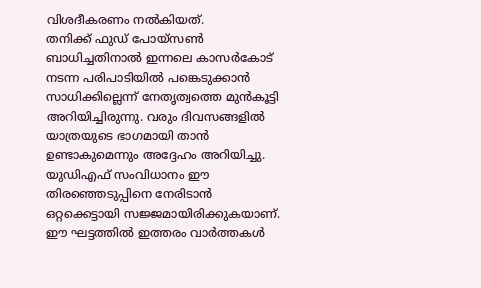വിശദീകരണം നൽകിയത്.
തനിക്ക് ഫുഡ് പോയ്സൺ ബാധിച്ചതിനാൽ ഇന്നലെ കാസർകോട് നടന്ന പരിപാടിയിൽ പങ്കെടുക്കാൻ സാധിക്കില്ലെന്ന് നേതൃത്വത്തെ മുൻകൂട്ടി അറിയിച്ചിരുന്നു. വരും ദിവസങ്ങളിൽ യാത്രയുടെ ഭാഗമായി താൻ ഉണ്ടാകുമെന്നും അദ്ദേഹം അറിയിച്ചു. യുഡിഎഫ് സംവിധാനം ഈ തിരഞ്ഞെടുപ്പിനെ നേരിടാൻ ഒറ്റക്കെട്ടായി സജ്ജമായിരിക്കുകയാണ്. ഈ ഘട്ടത്തിൽ ഇത്തരം വാർത്തകൾ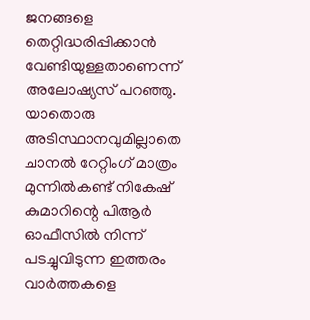ജനങ്ങളെ തെറ്റിദ്ധരിപ്പിക്കാൻ വേണ്ടിയുള്ളതാണെന്ന് അലോഷ്യസ് പറഞ്ഞു. യാതൊരു അടിസ്ഥാനവുമില്ലാതെ ചാനൽ റേറ്റിംഗ് മാത്രം മുന്നിൽകണ്ട് നികേഷ് കുമാറിന്റെ പിആർ ഓഫീസിൽ നിന്ന് പടച്ചുവിടുന്ന ഇത്തരം വാർത്തകളെ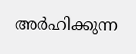അർഹിക്കുന്ന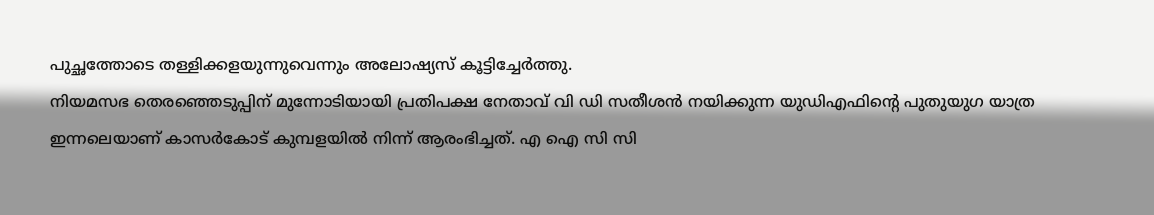പുച്ഛത്തോടെ തള്ളിക്കളയുന്നുവെന്നും അലോഷ്യസ് കൂട്ടിച്ചേർത്തു.
നിയമസഭ തെരഞ്ഞെടുപ്പിന് മുന്നോടിയായി പ്രതിപക്ഷ നേതാവ് വി ഡി സതീശൻ നയിക്കുന്ന യുഡിഎഫിന്റെ പുതുയുഗ യാത്ര ഇന്നലെയാണ് കാസർകോട് കുമ്പളയിൽ നിന്ന് ആരംഭിച്ചത്. എ ഐ സി സി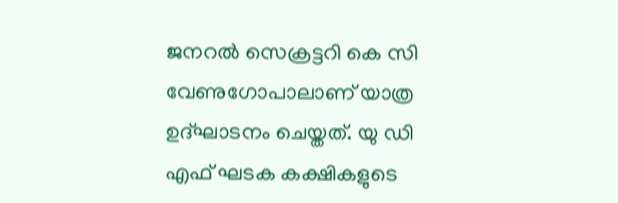ജനറൽ സെക്രട്ടറി കെ സി വേണുഗോപാലാണ് യാത്ര ഉദ്ഘാടനം ചെയ്തത്. യു ഡി എഫ് ഘടക കക്ഷികളുടെ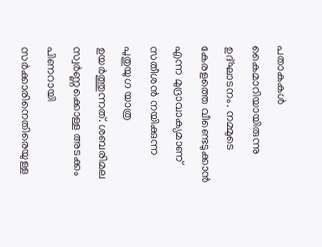പതാകകൾ കൈമാറിയായിരുന്നു ഉദ്ഘാടനം. നമ്മുടെ കേരളത്തെ വീണ്ടെടുക്കാൻ എന്ന മുദ്രാവാക്യമാണ് സതീശൻ നയിക്കുന്ന പുതുയുഗ യാത്ര ഉയർത്തുന്നത്. ശബരിമല സ്വർണ്ണക്കൊള്ള അടക്കം പിണറായി സർക്കാരിനെതിരെയുള്ള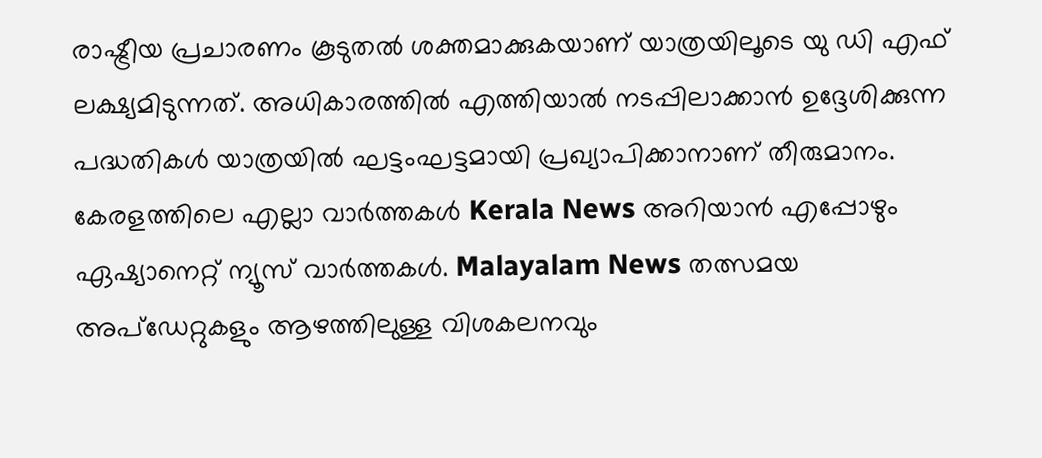രാഷ്ട്രീയ പ്രചാരണം കൂടുതൽ ശക്തമാക്കുകയാണ് യാത്രയിലൂടെ യു ഡി എഫ് ലക്ഷ്യമിടുന്നത്. അധികാരത്തിൽ എത്തിയാൽ നടപ്പിലാക്കാൻ ഉദ്ദേശിക്കുന്ന പദ്ധതികൾ യാത്രയിൽ ഘട്ടംഘട്ടമായി പ്രഖ്യാപിക്കാനാണ് തീരുമാനം.
കേരളത്തിലെ എല്ലാ വാർത്തകൾ Kerala News അറിയാൻ എപ്പോഴും ഏഷ്യാനെറ്റ് ന്യൂസ് വാർത്തകൾ. Malayalam News തത്സമയ അപ്ഡേറ്റുകളും ആഴത്തിലുള്ള വിശകലനവും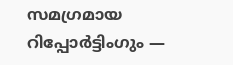സമഗ്രമായ റിപ്പോർട്ടിംഗും —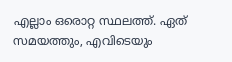എല്ലാം ഒരൊറ്റ സ്ഥലത്ത്. ഏത് സമയത്തും, എവിടെയും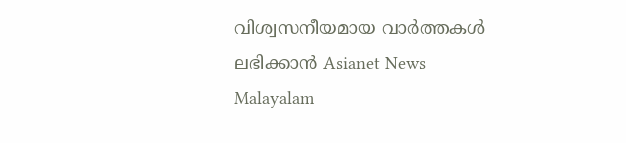വിശ്വസനീയമായ വാർത്തകൾ ലഭിക്കാൻ Asianet News Malayalam